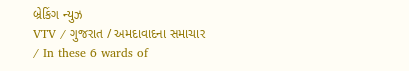બ્રેકિંગ ન્યુઝ
VTV / ગુજરાત / અમદાવાદના સમાચાર / In these 6 wards of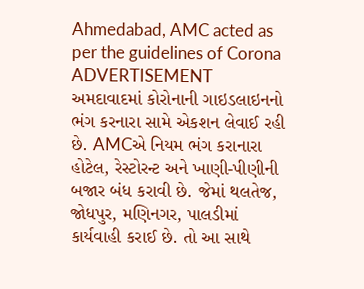Ahmedabad, AMC acted as per the guidelines of Corona
ADVERTISEMENT
અમદાવાદમાં કોરોનાની ગાઇડલાઇનનો ભંગ કરનારા સામે એકશન લેવાઈ રહી છે. AMCએ નિયમ ભંગ કરાનારા હોટેલ, રેસ્ટોરન્ટ અને ખાણી-પીણીની બજાર બંધ કરાવી છે. જેમાં થલતેજ, જોધપુર, મણિનગર, પાલડીમાં કાર્યવાહી કરાઈ છે. તો આ સાથે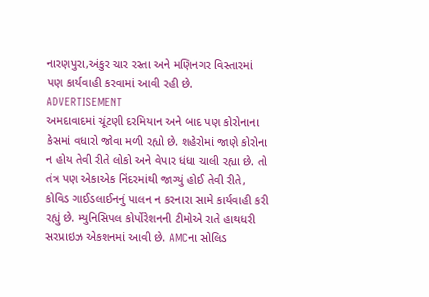નારણપુરા,અંકુર ચાર રસ્તા અને મણિનગર વિસ્તારમાં પણ કાર્યવાહી કરવામાં આવી રહી છે.
ADVERTISEMENT
અમદાવાદમાં ચૂંટણી દરમિયાન અને બાદ પણ કોરોનાના કેસમાં વધારો જોવા મળી રહ્યો છે. શહેરોમાં જાણે કોરોના ન હોય તેવી રીતે લોકો અને વેપાર ધંધા ચાલી રહ્યા છે. તો તંત્ર પણ એકાએક નિંદરમાંથી જાગ્યું હોઈ તેવી રીતે, કોવિડ ગાઈડલાઈનનું પાલન ન કરનારા સામે કાર્યવાહી કરી રહ્યું છે. મ્યુનિસિપલ કોર્પોરેશનની ટીમોએ રાતે હાથધરી સરપ્રાઇઝ એકશનમાં આવી છે. AMCના સોલિડ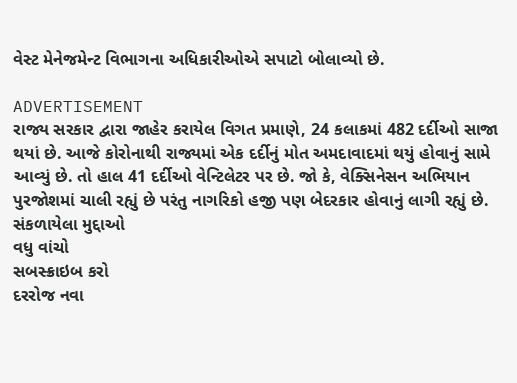વેસ્ટ મેનેજમેન્ટ વિભાગના અધિકારીઓએ સપાટો બોલાવ્યો છે.

ADVERTISEMENT
રાજ્ય સરકાર દ્વારા જાહેર કરાયેલ વિગત પ્રમાણે, 24 કલાકમાં 482 દર્દીઓ સાજા થયાં છે. આજે કોરોનાથી રાજ્યમાં એક દર્દીનું મોત અમદાવાદમાં થયું હોવાનું સામે આવ્યું છે. તો હાલ 41 દર્દીઓ વેન્ટિલેટર પર છે. જો કે, વેક્સિનેસન અભિયાન પુરજોશમાં ચાલી રહ્યું છે પરંતુ નાગરિકો હજી પણ બેદરકાર હોવાનું લાગી રહ્યું છે.
સંકળાયેલા મુદ્દાઓ
વધુ વાંચો
સબસ્ક્રાઇબ કરો
દરરોજ નવા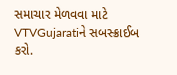સમાચાર મેળવવા માટે VTVGujaratiને સબસ્ક્રાઈબ કરો.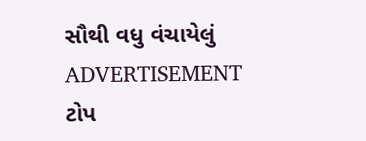સૌથી વધુ વંચાયેલું
ADVERTISEMENT
ટોપ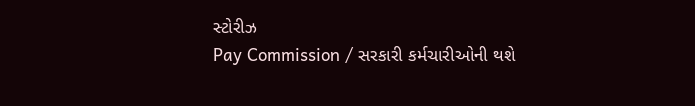સ્ટોરીઝ
Pay Commission / સરકારી કર્મચારીઓની થશે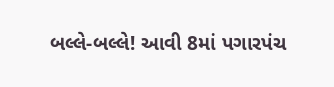બલ્લે-બલ્લે! આવી 8માં પગારપંચ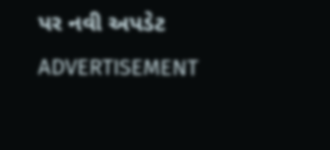પર નવી અપડેટ
ADVERTISEMENT